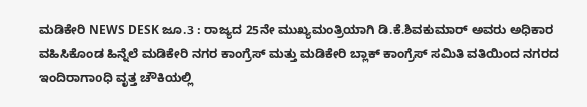ಮಡಿಕೇರಿ NEWS DESK ಜೂ.3 : ರಾಜ್ಯದ 25ನೇ ಮುಖ್ಯಮಂತ್ರಿಯಾಗಿ ಡಿ.ಕೆ.ಶಿವಕುಮಾರ್ ಅವರು ಅಧಿಕಾರ ವಹಿಸಿಕೊಂಡ ಹಿನ್ನೆಲೆ ಮಡಿಕೇರಿ ನಗರ ಕಾಂಗ್ರೆಸ್ ಮತ್ತು ಮಡಿಕೇರಿ ಬ್ಲಾಕ್ ಕಾಂಗ್ರೆಸ್ ಸಮಿತಿ ವತಿಯಿಂದ ನಗರದ ಇಂದಿರಾಗಾoಧಿ ವೃತ್ತ ಚೌಕಿಯಲ್ಲಿ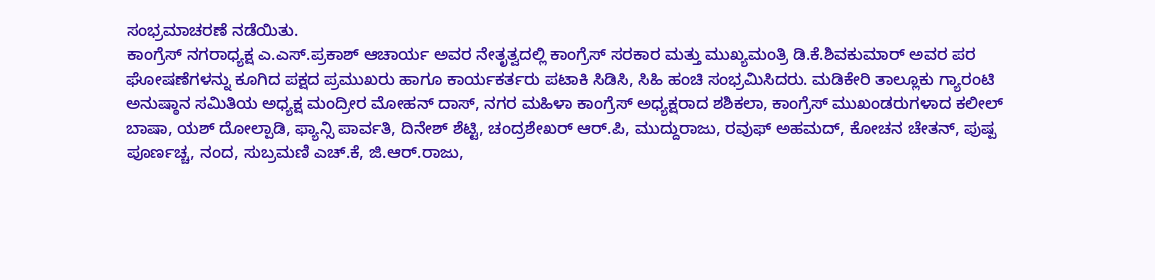ಸಂಭ್ರಮಾಚರಣೆ ನಡೆಯಿತು.
ಕಾಂಗ್ರೆಸ್ ನಗರಾಧ್ಯಕ್ಷ ಎ.ಎಸ್.ಪ್ರಕಾಶ್ ಆಚಾರ್ಯ ಅವರ ನೇತೃತ್ವದಲ್ಲಿ ಕಾಂಗ್ರೆಸ್ ಸರಕಾರ ಮತ್ತು ಮುಖ್ಯಮಂತ್ರಿ ಡಿ.ಕೆ.ಶಿವಕುಮಾರ್ ಅವರ ಪರ ಘೋಷಣೆಗಳನ್ನು ಕೂಗಿದ ಪಕ್ಷದ ಪ್ರಮುಖರು ಹಾಗೂ ಕಾರ್ಯಕರ್ತರು ಪಟಾಕಿ ಸಿಡಿಸಿ, ಸಿಹಿ ಹಂಚಿ ಸಂಭ್ರಮಿಸಿದರು. ಮಡಿಕೇರಿ ತಾಲ್ಲೂಕು ಗ್ಯಾರಂಟಿ ಅನುಷ್ಠಾನ ಸಮಿತಿಯ ಅಧ್ಯಕ್ಷ ಮಂದ್ರೀರ ಮೋಹನ್ ದಾಸ್, ನಗರ ಮಹಿಳಾ ಕಾಂಗ್ರೆಸ್ ಅಧ್ಯಕ್ಷರಾದ ಶಶಿಕಲಾ, ಕಾಂಗ್ರೆಸ್ ಮುಖಂಡರುಗಳಾದ ಕಲೀಲ್ ಬಾಷಾ, ಯಶ್ ದೋಲ್ಪಾಡಿ, ಫ್ಯಾನ್ಸಿ ಪಾರ್ವತಿ, ದಿನೇಶ್ ಶೆಟ್ಟಿ, ಚಂದ್ರಶೇಖರ್ ಆರ್.ಪಿ, ಮುದ್ದುರಾಜು, ರವುಫ್ ಅಹಮದ್, ಕೋಚನ ಚೇತನ್, ಪುಷ್ಪ ಪೂರ್ಣಚ್ಚ, ನಂದ, ಸುಬ್ರಮಣಿ ಎಚ್.ಕೆ, ಜಿ.ಆರ್.ರಾಜು,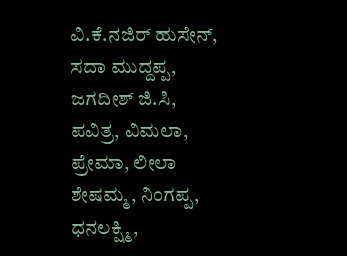ವಿ.ಕೆ.ನಜಿರ್ ಹುಸೇನ್, ಸದಾ ಮುದ್ದಪ್ಪ, ಜಗದೀಶ್ ಜಿ.ಸಿ, ಪವಿತ್ರ, ವಿಮಲಾ, ಪ್ರೇಮಾ, ಲೀಲಾ ಶೇಷಮ್ಮ, ನಿಂಗಪ್ಪ, ಧನಲಕ್ಷ್ಮಿ,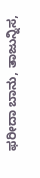ಫರೀದಾ ಬಾನು, ತಾಜುನ್ನಿಸ,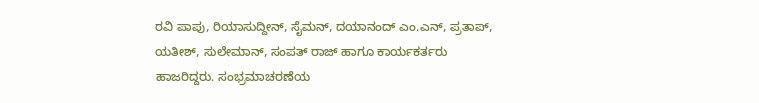ರವಿ ಪಾಪು, ರಿಯಾಸುದ್ದೀನ್, ಸೈಮನ್, ದಯಾನಂದ್ ಎಂ.ಎನ್, ಪ್ರತಾಪ್, ಯತೀಶ್, ಸುಲೇಮಾನ್, ಸಂಪತ್ ರಾಜ್ ಹಾಗೂ ಕಾರ್ಯಕರ್ತರು ಹಾಜರಿದ್ದರು. ಸಂಭ್ರಮಾಚರಣೆಯ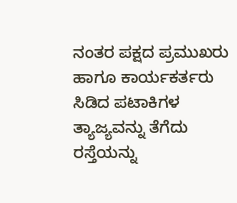ನಂತರ ಪಕ್ಷದ ಪ್ರಮುಖರು ಹಾಗೂ ಕಾರ್ಯಕರ್ತರು ಸಿಡಿದ ಪಟಾಕಿಗಳ ತ್ಯಾಜ್ಯವನ್ನು ತೆಗೆದು ರಸ್ತೆಯನ್ನು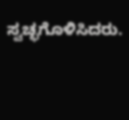ಸ್ವಚ್ಛಗೊಳಿಸಿದರು.